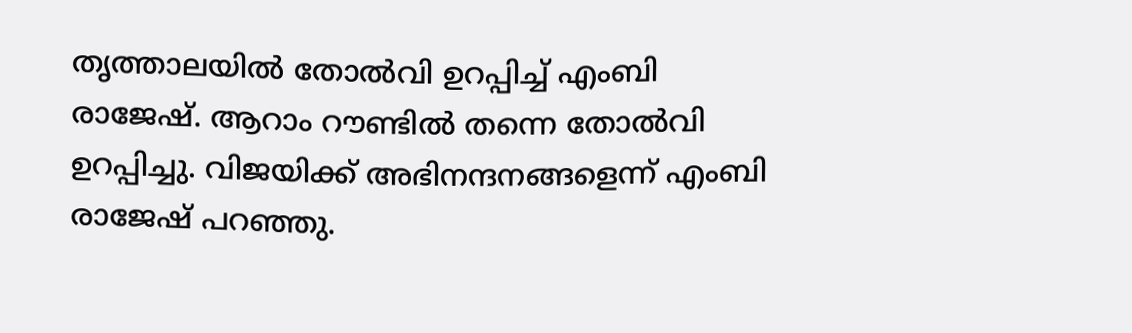തൃത്താലയിൽ തോൽവി ഉറപ്പിച്ച് എംബി രാജേഷ്. ആറാം റൗണ്ടിൽ തന്നെ തോൽവി ഉറപ്പിച്ചു. വിജയിക്ക് അഭിനന്ദനങ്ങളെന്ന് എംബി രാജേഷ് പറഞ്ഞു.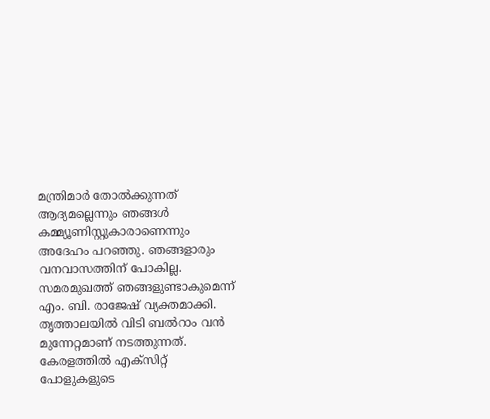മന്ത്രിമാർ തോൽക്കുന്നത് ആദ്യമല്ലെന്നും ഞങ്ങൾ കമ്മ്യൂണിസ്റ്റുകാരാണെന്നും അദേഹം പറഞ്ഞു. ഞങ്ങളാരും വനവാസത്തിന് പോകില്ല. സമരമുഖത്ത് ഞങ്ങളുണ്ടാകുമെന്ന് എം. ബി. രാജേഷ് വ്യക്തമാക്കി. തൃത്താലയിൽ വിടി ബൽറാം വൻ മുന്നേറ്റമാണ് നടത്തുന്നത്.
കേരളത്തിൽ എക്സിറ്റ് പോളുകളുടെ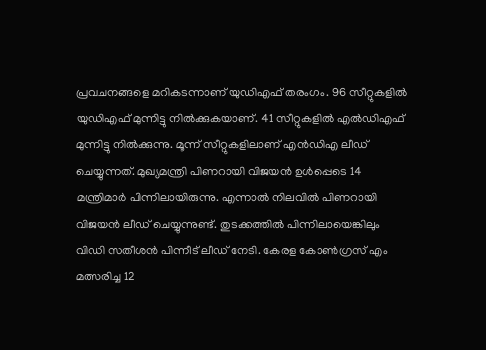പ്രവചനങ്ങളെ മറികടന്നാണ് യുഡിഎഫ് തരംഗം. 96 സീറ്റുകളിൽ യുഡിഎഫ് മുന്നിട്ടു നിൽക്കുകയാണ്. 41 സീറ്റുകളിൽ എൽഡിഎഫ് മുന്നിട്ടു നിൽക്കുന്നു. മൂന്ന് സീറ്റുകളിലാണ് എൻഡിഎ ലീഡ് ചെയ്യുന്നത്. മുഖ്യമന്ത്രി പിണറായി വിജയൻ ഉൾപ്പെടെ 14 മന്ത്രിമാർ പിന്നിലായിരുന്നു. എന്നാൽ നിലവിൽ പിണറായി വിജയൻ ലീഡ് ചെയ്യുന്നുണ്ട്. തുടക്കത്തിൽ പിന്നിലായെങ്കിലും വിഡി സതീശൻ പിന്നീട് ലീഡ് നേടി. കേരള കോൺഗ്രസ് എം മത്സരിച്ച 12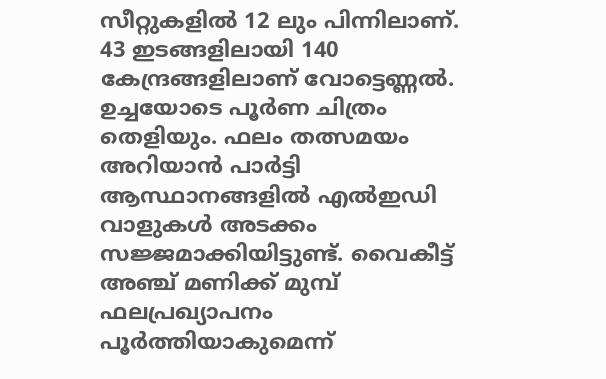സീറ്റുകളിൽ 12 ലും പിന്നിലാണ്.
43 ഇടങ്ങളിലായി 140 കേന്ദ്രങ്ങളിലാണ് വോട്ടെണ്ണൽ. ഉച്ചയോടെ പൂർണ ചിത്രം തെളിയും. ഫലം തത്സമയം അറിയാൻ പാർട്ടി ആസ്ഥാനങ്ങളിൽ എൽഇഡി വാളുകൾ അടക്കം സജ്ജമാക്കിയിട്ടുണ്ട്. വൈകീട്ട് അഞ്ച് മണിക്ക് മുമ്പ് ഫലപ്രഖ്യാപനം പൂർത്തിയാകുമെന്ന്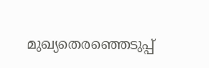മുഖ്യതെരഞ്ഞെടുപ്പ്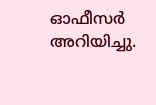ഓഫീസർ അറിയിച്ചു.